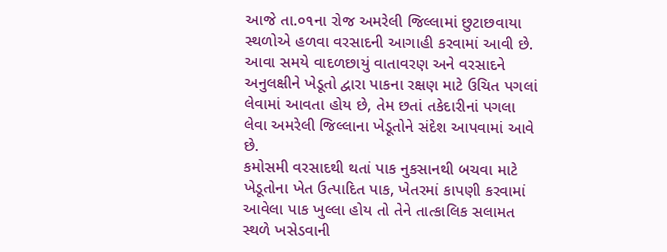આજે તા.૦૧ના રોજ અમરેલી જિલ્લામાં છુટાછવાયા સ્થળોએ હળવા વરસાદની આગાહી કરવામાં આવી છે. આવા સમયે વાદળછાયું વાતાવરણ અને વરસાદને અનુલક્ષીને ખેડૂતો દ્વારા પાકના રક્ષણ માટે ઉચિત પગલાં લેવામાં આવતા હોય છે, તેમ છતાં તકેદારીનાં પગલા લેવા અમરેલી જિલ્લાના ખેડૂતોને સંદેશ આપવામાં આવે છે.
કમોસમી વરસાદથી થતાં પાક નુકસાનથી બચવા માટે ખેડૂતોના ખેત ઉત્પાદિત પાક, ખેતરમાં કાપણી કરવામાં આવેલા પાક ખુલ્લા હોય તો તેને તાત્કાલિક સલામત સ્થળે ખસેડવાની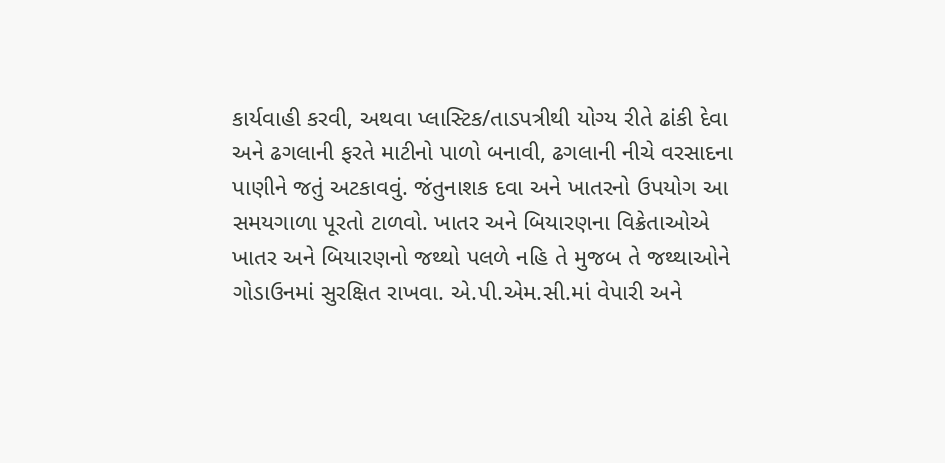કાર્યવાહી કરવી, અથવા પ્લાસ્ટિક/તાડપત્રીથી યોગ્ય રીતે ઢાંકી દેવા અને ઢગલાની ફરતે માટીનો પાળો બનાવી, ઢગલાની નીચે વરસાદના પાણીને જતું અટકાવવું. જંતુનાશક દવા અને ખાતરનો ઉપયોગ આ સમયગાળા પૂરતો ટાળવો. ખાતર અને બિયારણના વિક્રેતાઓએ ખાતર અને બિયારણનો જથ્થો પલળે નહિ તે મુજબ તે જથ્થાઓને ગોડાઉનમાં સુરક્ષિત રાખવા. એ.પી.એમ.સી.માં વેપારી અને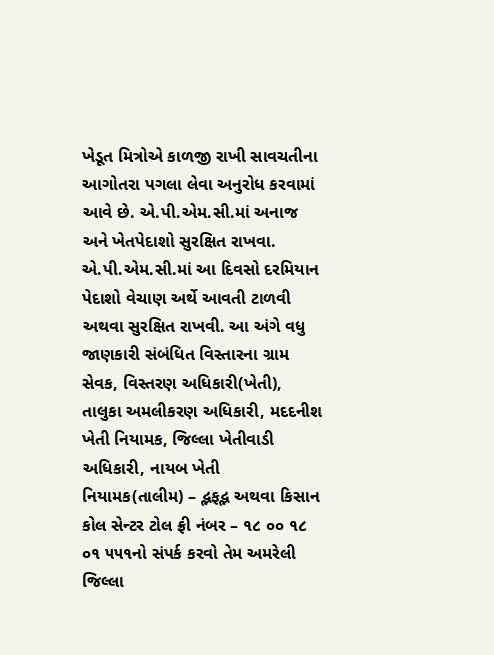ખેડૂત મિત્રોએ કાળજી રાખી સાવચતીના આગોતરા પગલા લેવા અનુરોધ કરવામાં આવે છે. એ.પી.એમ.સી.માં અનાજ અને ખેતપેદાશો સુરક્ષિત રાખવા. એ.પી.એમ.સી.માં આ દિવસો દરમિયાન પેદાશો વેચાણ અર્થે આવતી ટાળવી અથવા સુરક્ષિત રાખવી. આ અંગે વધુ જાણકારી સંબંધિત વિસ્તારના ગ્રામ સેવક, વિસ્તરણ અધિકારી(ખેતી), તાલુકા અમલીકરણ અધિકારી, મદદનીશ ખેતી નિયામક, જિલ્લા ખેતીવાડી અધિકારી, નાયબ ખેતી નિયામક(તાલીમ) – દ્ભફદ્ભ અથવા કિસાન કોલ સેન્ટર ટોલ ફ્રી નંબર – ૧૮ ૦૦ ૧૮ ૦૧ ૫૫૧નો સંપર્ક કરવો તેમ અમરેલી જિલ્લા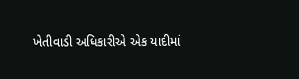ખેતીવાડી અધિકારીએ એક યાદીમાં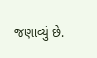જણાવ્યું છે.